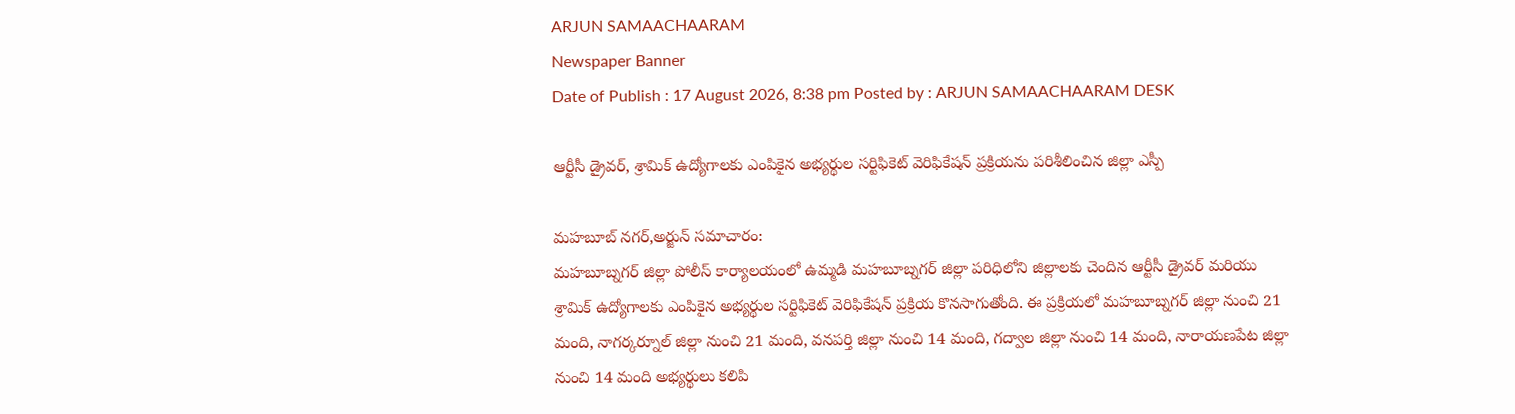ARJUN SAMAACHAARAM
Newspaper Banner
Date of Publish : 17 August 2026, 8:38 pm Posted by : ARJUN SAMAACHAARAM DESK

ఆర్టీసీ డ్రైవర్, శ్రామిక్ ఉద్యోగాలకు ఎంపికైన అభ్యర్థుల సర్టిఫికెట్ వెరిఫికేషన్ ప్రక్రియను పరిశీలించిన జిల్లా ఎస్పీ

మహబూబ్ నగర్,అర్జున్ సమాచారం:
మహబూబ్నగర్ జిల్లా పోలీస్ కార్యాలయంలో ఉమ్మడి మహబూబ్నగర్ జిల్లా పరిధిలోని జిల్లాలకు చెందిన ఆర్టీసీ డ్రైవర్ మరియు శ్రామిక్ ఉద్యోగాలకు ఎంపికైన అభ్యర్థుల సర్టిఫికెట్ వెరిఫికేషన్ ప్రక్రియ కొనసాగుతోంది. ఈ ప్రక్రియలో మహబూబ్నగర్ జిల్లా నుంచి 21 మంది, నాగర్కర్నూల్ జిల్లా నుంచి 21 మంది, వనపర్తి జిల్లా నుంచి 14 మంది, గద్వాల జిల్లా నుంచి 14 మంది, నారాయణపేట జిల్లా నుంచి 14 మంది అభ్యర్థులు కలిపి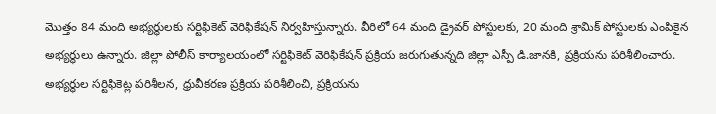మొత్తం 84 మంది అభ్యర్థులకు సర్టిఫికెట్ వెరిఫికేషన్ నిర్వహిస్తున్నారు. వీరిలో 64 మంది డ్రైవర్ పోస్టులకు, 20 మంది శ్రామిక్ పోస్టులకు ఎంపికైన అభ్యర్థులు ఉన్నారు. జిల్లా పోలీస్ కార్యాలయంలో సర్టిఫికెట్ వెరిఫికేషన్ ప్రక్రియ జరుగుతున్నది జిల్లా ఎస్పీ డి.జానకి, ప్రక్రియను పరిశీలించారు. అభ్యర్థుల సర్టిఫికెట్ల పరిశీలన, ధ్రువీకరణ ప్రక్రియ పరిశీలించి, ప్రక్రియను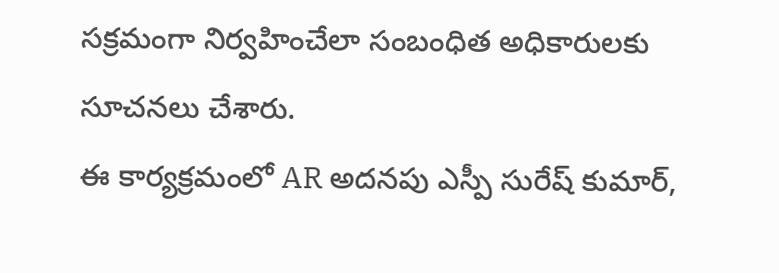సక్రమంగా నిర్వహించేలా సంబంధిత అధికారులకు సూచనలు చేశారు.
ఈ కార్యక్రమంలో AR అదనపు ఎస్పీ సురేష్ కుమార్,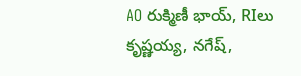AO రుక్మిణీ భాయ్, RIలు కృష్ణయ్య, నగేష్,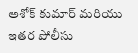అశోక్ కుమార్ మరియు ఇతర పోలీసు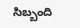సిబ్బంది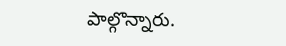పాల్గొన్నారు.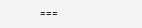===